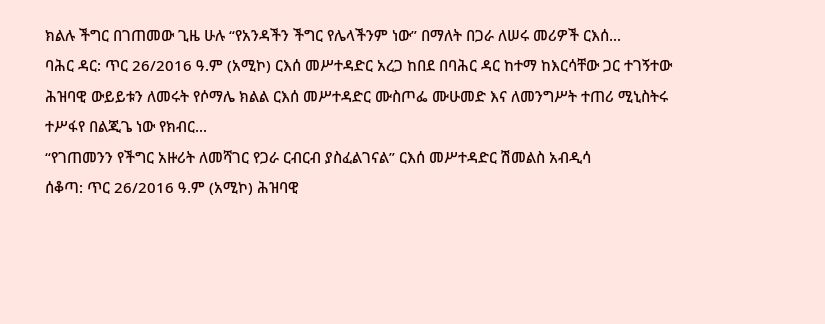ክልሉ ችግር በገጠመው ጊዜ ሁሉ “የአንዳችን ችግር የሌላችንም ነው” በማለት በጋራ ለሠሩ መሪዎች ርእሰ...
ባሕር ዳር: ጥር 26/2016 ዓ.ም (አሚኮ) ርእሰ መሥተዳድር አረጋ ከበደ በባሕር ዳር ከተማ ከእርሳቸው ጋር ተገኝተው ሕዝባዊ ውይይቱን ለመሩት የሶማሌ ክልል ርእሰ መሥተዳድር ሙስጦፌ ሙሁመድ እና ለመንግሥት ተጠሪ ሚኒስትሩ ተሥፋየ በልጂጌ ነው የክብር...
“የገጠመንን የችግር አዙሪት ለመሻገር የጋራ ርብርብ ያስፈልገናል” ርእሰ መሥተዳድር ሽመልስ አብዲሳ
ሰቆጣ: ጥር 26/2016 ዓ.ም (አሚኮ) ሕዝባዊ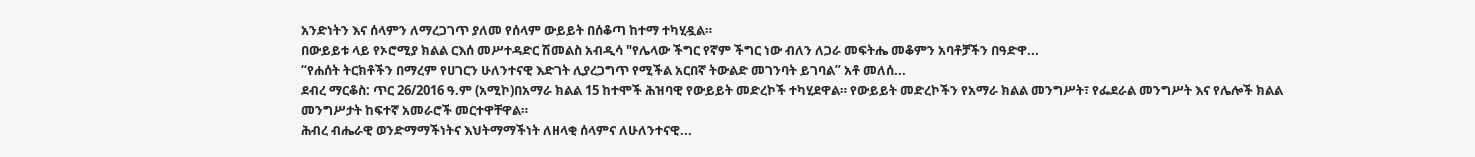አንድነትን እና ሰላምን ለማረጋገጥ ያለመ የሰላም ውይይት በሰቆጣ ከተማ ተካሂዷል።
በውይይቱ ላይ የኦሮሚያ ክልል ርእሰ መሥተዳድር ሽመልስ አብዲሳ "የሌላው ችግር የኛም ችግር ነው ብለን ለጋራ መፍትሔ መቆምን አባቶቻችን በዓድዋ...
“የሐሰት ትርክቶችን በማረም የሀገርን ሁለንተናዊ እድገት ሊያረጋግጥ የሚችል አርበኛ ትውልድ መገንባት ይገባል” አቶ መለሰ...
ደብረ ማርቆስ: ጥር 26/2016 ዓ.ም (አሚኮ)በአማራ ክልል 15 ከተሞች ሕዝባዊ የውይይት መድረኮች ተካሂደዋል። የውይይት መድረኮችን የአማራ ክልል መንግሥት፣ የፌደራል መንግሥት እና የሌሎች ክልል መንግሥታት ከፍተኛ አመራሮች መርተዋቸዋል።
ሕብረ ብሔራዊ ወንድማማችነትና እህትማማችነት ለዘላቂ ሰላምና ለሁለንተናዊ...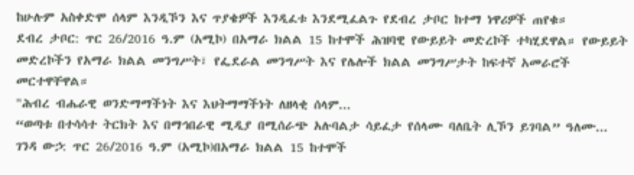ከሁሉም አስቀድሞ ሰላም እንዲኾን እና ጥያቄዎች እንዲፈቱ እንደሚፈልጉ የደብረ ታቦር ከተማ ነዋሪዎች ጠየቁ።
ደብረ ታቦር: ጥር 26/2016 ዓ.ም (አሚኮ) በአማራ ክልል 15 ከተሞች ሕዝባዊ የውይይት መድረኮች ተካሂደዋል። የውይይት መድረኮችን የአማራ ክልል መንግሥት፣ የፌደራል መንግሥት እና የሌሎች ክልል መንግሥታት ከፍተኛ አመራሮች መርተዋቸዋል።
"ሕብረ ብሔራዊ ወንድማማችነት እና እህትማማችነት ለዘላቂ ሰላም...
“ወጣቱ በተሳሳተ ትርክት እና በማኅበራዊ ሚዲያ በሚሰራጭ አሉባልታ ሳይፈታ የሰላሙ ባለቤት ሊኾን ይገባል” ዓለሙ...
ገንዳ ውኃ: ጥር 26/2016 ዓ.ም (አሚኮ)በአማራ ክልል 15 ከተሞች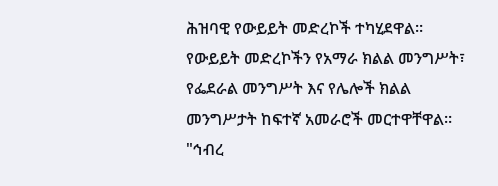ሕዝባዊ የውይይት መድረኮች ተካሂደዋል። የውይይት መድረኮችን የአማራ ክልል መንግሥት፣ የፌደራል መንግሥት እና የሌሎች ክልል መንግሥታት ከፍተኛ አመራሮች መርተዋቸዋል።
"ኅብረ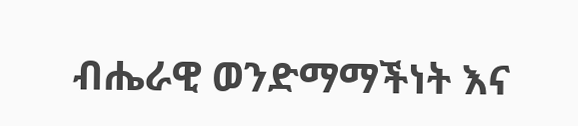ብሔራዊ ወንድማማችነት እና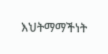እህትማማችነት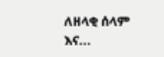ለዘላቂ ሰላም እና...